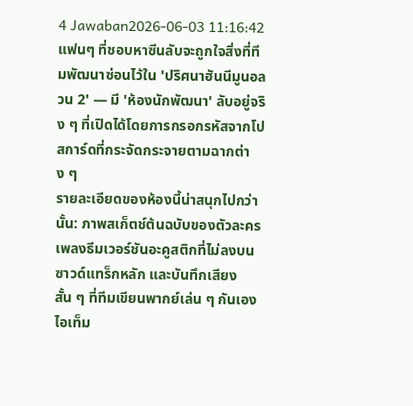4 Jawaban2026-06-03 11:16:42
แฟนๆ ที่ชอบหาซีนลับจะถูกใจสิ่งที่ทีมพัฒนาซ่อนไว้ใน 'ปริศนาฮันนีมูนอลวน 2' — มี 'ห้องนักพัฒนา' ลับอยู่จริง ๆ ที่เปิดได้โดยการกรอกรหัสจากโปสการ์ดที่กระจัดกระจายตามฉากต่าง ๆ
รายละเอียดของห้องนี้น่าสนุกไปกว่านั้น: ภาพสเก็ตช์ต้นฉบับของตัวละคร เพลงธีมเวอร์ชันอะคูสติกที่ไม่ลงบนซาวด์แทร็กหลัก และบันทึกเสียงสั้น ๆ ที่ทีมเขียนพากย์เล่น ๆ กันเอง ไอเท็ม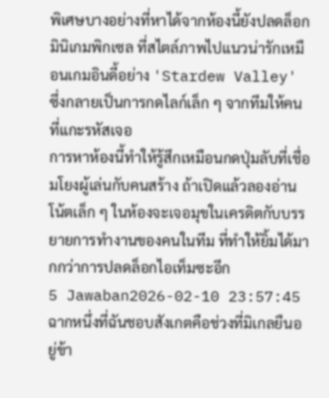พิเศษบางอย่างที่หาได้จากห้องนี้ยังปลดล็อกมินิเกมพิกเซล ที่สไตล์ภาพไปแนวน่ารักเหมือนเกมอินดี้อย่าง 'Stardew Valley' ซึ่งกลายเป็นการกดไลก์เล็ก ๆ จากทีมให้คนที่แกะรหัสเจอ
การหาห้องนี้ทำให้รู้สึกเหมือนกดปุ่มลับที่เชื่อมโยงผู้เล่นกับคนสร้าง ถ้าเปิดแล้วลองอ่านโน้ตเล็ก ๆ ในห้องจะเจอมุขในเครดิตกับบรรยายการทำงานของคนในทีม ที่ทำให้ยิ้มได้มากกว่าการปลดล็อกไอเท็มซะอีก
5 Jawaban2026-02-10 23:57:45
ฉากหนึ่งที่ฉันชอบสังเกตคือช่วงที่มิเกลยืนอยู่ข้า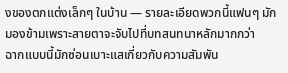งของตกแต่งเล็กๆ ในบ้าน — รายละเอียดพวกนี้แฟนๆ มักมองข้ามเพราะสายตาจะจับไปที่บทสนทนาหลักมากกว่า
ฉากแบบนี้มักซ่อนเบาะแสเกี่ยวกับความสัมพัน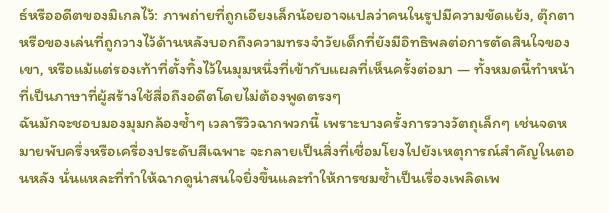ธ์หรืออดีตของมิเกลไว้: ภาพถ่ายที่ถูกเอียงเล็กน้อยอาจแปลว่าคนในรูปมีความขัดแย้ง, ตุ๊กตาหรือของเล่นที่ถูกวางไว้ด้านหลังบอกถึงความทรงจำวัยเด็กที่ยังมีอิทธิพลต่อการตัดสินใจของเขา, หรือแม้แต่รองเท้าที่ตั้งทิ้งไว้ในมุมหนึ่งที่เข้ากับแผลที่เห็นครั้งต่อมา — ทั้งหมดนี้ทำหน้าที่เป็นภาษาที่ผู้สร้างใช้สื่อถึงอดีตโดยไม่ต้องพูดตรงๆ
ฉันมักจะชอบมองมุมกล้องซ้ำๆ เวลารีวิวฉากพวกนี้ เพราะบางครั้งการวางวัตถุเล็กๆ เช่นจดหมายพับครึ่งหรือเครื่องประดับสีเฉพาะ จะกลายเป็นสิ่งที่เชื่อมโยงไปยังเหตุการณ์สำคัญในตอนหลัง นั่นแหละที่ทำให้ฉากดูน่าสนใจยิ่งขึ้นและทำให้การชมซ้ำเป็นเรื่องเพลิดเพ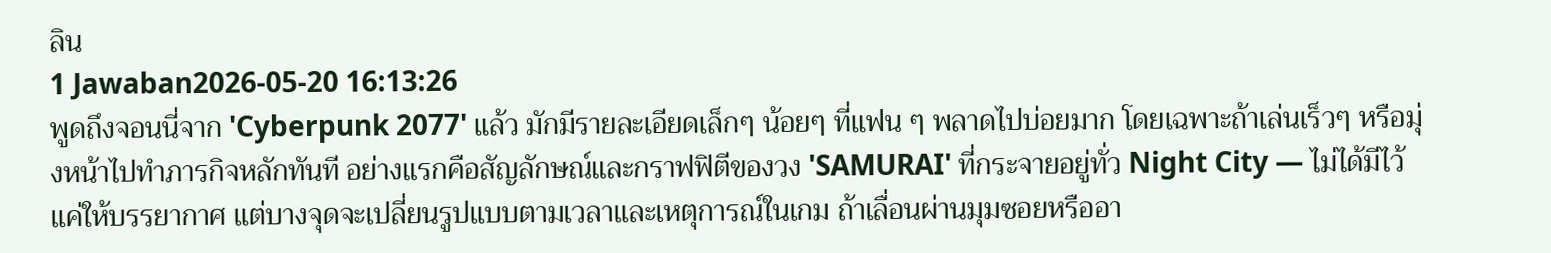ลิน
1 Jawaban2026-05-20 16:13:26
พูดถึงจอนนี่จาก 'Cyberpunk 2077' แล้ว มักมีรายละเอียดเล็กๆ น้อยๆ ที่แฟน ๆ พลาดไปบ่อยมาก โดยเฉพาะถ้าเล่นเร็วๆ หรือมุ่งหน้าไปทำภารกิจหลักทันที อย่างแรกคือสัญลักษณ์และกราฟฟิตีของวง 'SAMURAI' ที่กระจายอยู่ทั่ว Night City — ไม่ได้มีไว้แค่ให้บรรยากาศ แต่บางจุดจะเปลี่ยนรูปแบบตามเวลาและเหตุการณ์ในเกม ถ้าเลื่อนผ่านมุมซอยหรืออา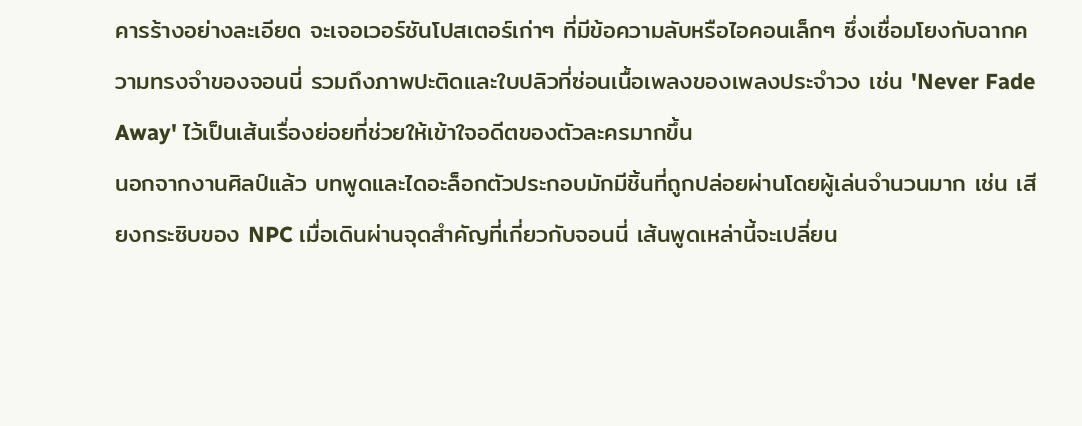คารร้างอย่างละเอียด จะเจอเวอร์ชันโปสเตอร์เก่าๆ ที่มีข้อความลับหรือไอคอนเล็กๆ ซึ่งเชื่อมโยงกับฉากความทรงจำของจอนนี่ รวมถึงภาพปะติดและใบปลิวที่ซ่อนเนื้อเพลงของเพลงประจำวง เช่น 'Never Fade Away' ไว้เป็นเส้นเรื่องย่อยที่ช่วยให้เข้าใจอดีตของตัวละครมากขึ้น
นอกจากงานศิลป์แล้ว บทพูดและไดอะล็อกตัวประกอบมักมีชิ้นที่ถูกปล่อยผ่านโดยผู้เล่นจำนวนมาก เช่น เสียงกระซิบของ NPC เมื่อเดินผ่านจุดสำคัญที่เกี่ยวกับจอนนี่ เส้นพูดเหล่านี้จะเปลี่ยน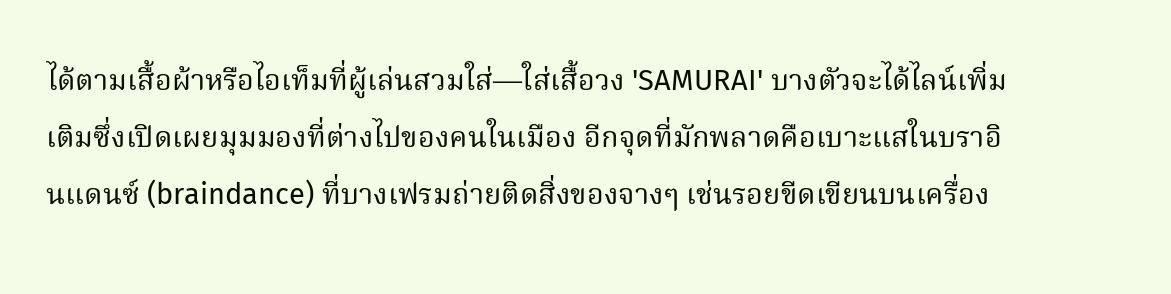ได้ตามเสื้อผ้าหรือไอเท็มที่ผู้เล่นสวมใส่—ใส่เสื้อวง 'SAMURAI' บางตัวจะได้ไลน์เพิ่มเติมซึ่งเปิดเผยมุมมองที่ต่างไปของคนในเมือง อีกจุดที่มักพลาดคือเบาะแสในบราอินแดนซ์ (braindance) ที่บางเฟรมถ่ายติดสิ่งของจางๆ เช่นรอยขีดเขียนบนเครื่อง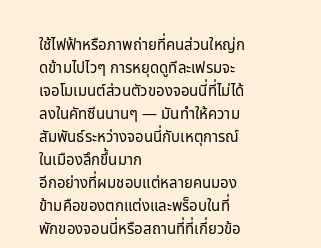ใช้ไฟฟ้าหรือภาพถ่ายที่คนส่วนใหญ่กดข้ามไปไวๆ การหยุดดูทีละเฟรมจะเจอโมเมนต์ส่วนตัวของจอนนี่ที่ไม่ได้ลงในคัทซีนนานๆ — มันทำให้ความสัมพันธ์ระหว่างจอนนี่กับเหตุการณ์ในเมืองลึกขึ้นมาก
อีกอย่างที่ผมชอบแต่หลายคนมองข้ามคือของตกแต่งและพร็อบในที่พักของจอนนี่หรือสถานที่ที่เกี่ยวข้อ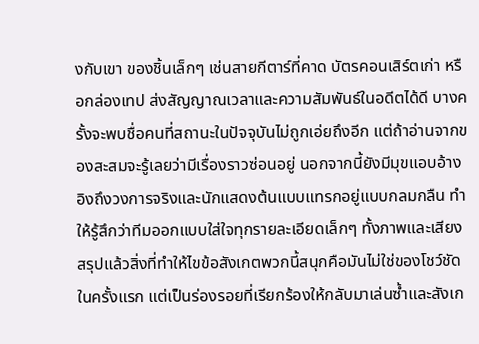งกับเขา ของชิ้นเล็กๆ เช่นสายกีตาร์ที่คาด บัตรคอนเสิร์ตเก่า หรือกล่องเทป ส่งสัญญาณเวลาและความสัมพันธ์ในอดีตได้ดี บางครั้งจะพบชื่อคนที่สถานะในปัจจุบันไม่ถูกเอ่ยถึงอีก แต่ถ้าอ่านจากของสะสมจะรู้เลยว่ามีเรื่องราวซ่อนอยู่ นอกจากนี้ยังมีมุขแอบอ้างอิงถึงวงการจริงและนักแสดงต้นแบบแทรกอยู่แบบกลมกลืน ทำให้รู้สึกว่าทีมออกแบบใส่ใจทุกรายละเอียดเล็กๆ ทั้งภาพและเสียง
สรุปแล้วสิ่งที่ทำให้ไขข้อสังเกตพวกนี้สนุกคือมันไม่ใช่ของโชว์ชัดในครั้งแรก แต่เป็นร่องรอยที่เรียกร้องให้กลับมาเล่นซ้ำและสังเก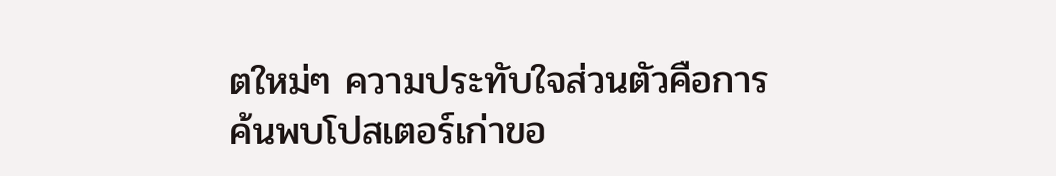ตใหม่ๆ ความประทับใจส่วนตัวคือการค้นพบโปสเตอร์เก่าขอ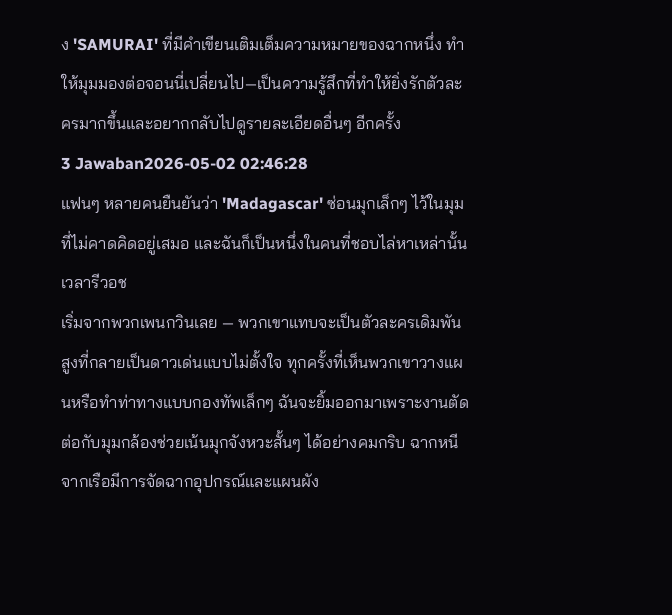ง 'SAMURAI' ที่มีคำเขียนเติมเต็มความหมายของฉากหนึ่ง ทำให้มุมมองต่อจอนนี่เปลี่ยนไป—เป็นความรู้สึกที่ทำให้ยิ่งรักตัวละครมากขึ้นและอยากกลับไปดูรายละเอียดอื่นๆ อีกครั้ง
3 Jawaban2026-05-02 02:46:28
แฟนๆ หลายคนยืนยันว่า 'Madagascar' ซ่อนมุกเล็กๆ ไว้ในมุมที่ไม่คาดคิดอยู่เสมอ และฉันก็เป็นหนึ่งในคนที่ชอบไล่หาเหล่านั้นเวลารีวอช
เริ่มจากพวกเพนกวินเลย — พวกเขาแทบจะเป็นตัวละครเดิมพันสูงที่กลายเป็นดาวเด่นแบบไม่ตั้งใจ ทุกครั้งที่เห็นพวกเขาวางแผนหรือทำท่าทางแบบกองทัพเล็กๆ ฉันจะยิ้มออกมาเพราะงานตัดต่อกับมุมกล้องช่วยเน้นมุกจังหวะสั้นๆ ได้อย่างคมกริบ ฉากหนีจากเรือมีการจัดฉากอุปกรณ์และแผนผัง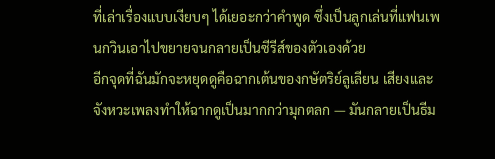ที่เล่าเรื่องแบบเงียบๆ ได้เยอะกว่าคำพูด ซึ่งเป็นลูกเล่นที่แฟนเพนกวินเอาไปขยายจนกลายเป็นซีรีส์ของตัวเองด้วย
อีกจุดที่ฉันมักจะหยุดดูคือฉากเต้นของกษัตริย์ลูเลียน เสียงและจังหวะเพลงทำให้ฉากดูเป็นมากกว่ามุกตลก — มันกลายเป็นธีม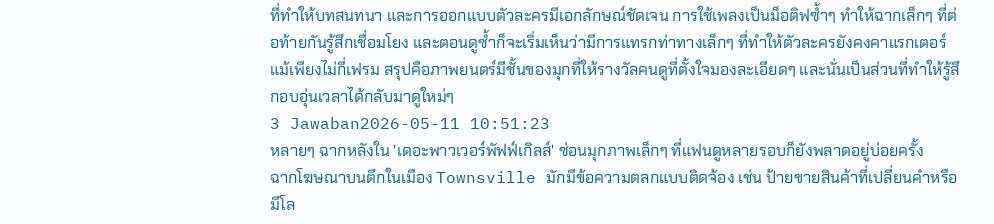ที่ทำให้บทสนทนา และการออกแบบตัวละครมีเอกลักษณ์ชัดเจน การใช้เพลงเป็นม็อติฟซ้ำๆ ทำให้ฉากเล็กๆ ที่ต่อท้ายกันรู้สึกเชื่อมโยง และตอนดูซ้ำก็จะเริ่มเห็นว่ามีการแทรกท่าทางเล็กๆ ที่ทำให้ตัวละครยังคงคาแรกเตอร์แม้เพียงไม่กี่เฟรม สรุปคือภาพยนตร์มีชั้นของมุกที่ให้รางวัลคนดูที่ตั้งใจมองละเอียดๆ และนั่นเป็นส่วนที่ทำให้รู้สึกอบอุ่นเวลาได้กลับมาดูใหม่ๆ
3 Jawaban2026-05-11 10:51:23
หลายๆ ฉากหลังใน 'เดอะพาวเวอร์พัฟฟ์เกิลส์' ซ่อนมุกภาพเล็กๆ ที่แฟนดูหลายรอบก็ยังพลาดอยู่บ่อยครั้ง
ฉากโฆษณาบนตึกในเมือง Townsville มักมีข้อความตลกแบบติดจ้อง เช่น ป้ายขายสินค้าที่เปลี่ยนคำหรือมีโล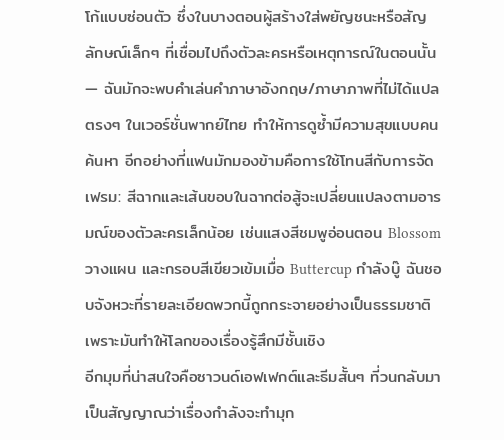โก้แบบซ่อนตัว ซึ่งในบางตอนผู้สร้างใส่พยัญชนะหรือสัญลักษณ์เล็กๆ ที่เชื่อมไปถึงตัวละครหรือเหตุการณ์ในตอนนั้น — ฉันมักจะพบคำเล่นคำภาษาอังกฤษ/ภาษาภาพที่ไม่ได้แปลตรงๆ ในเวอร์ชั่นพากย์ไทย ทำให้การดูซ้ำมีความสุขแบบคนค้นหา อีกอย่างที่แฟนมักมองข้ามคือการใช้โทนสีกับการจัดเฟรม: สีฉากและเส้นขอบในฉากต่อสู้จะเปลี่ยนแปลงตามอารมณ์ของตัวละครเล็กน้อย เช่นแสงสีชมพูอ่อนตอน Blossom วางแผน และกรอบสีเขียวเข้มเมื่อ Buttercup กำลังบู๊ ฉันชอบจังหวะที่รายละเอียดพวกนี้ถูกกระจายอย่างเป็นธรรมชาติ เพราะมันทำให้โลกของเรื่องรู้สึกมีชั้นเชิง
อีกมุมที่น่าสนใจคือซาวนด์เอฟเฟกต์และธีมสั้นๆ ที่วนกลับมาเป็นสัญญาณว่าเรื่องกำลังจะทำมุก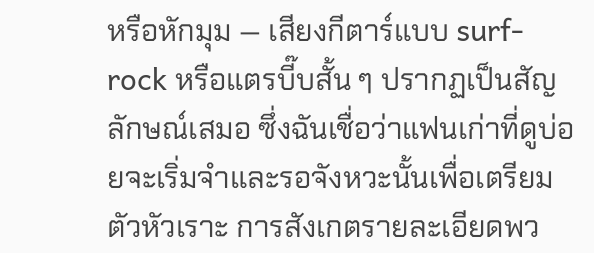หรือหักมุม — เสียงกีตาร์แบบ surf-rock หรือแตรบี๊บสั้น ๆ ปรากฏเป็นสัญลักษณ์เสมอ ซึ่งฉันเชื่อว่าแฟนเก่าที่ดูบ่อยจะเริ่มจำและรอจังหวะนั้นเพื่อเตรียมตัวหัวเราะ การสังเกตรายละเอียดพว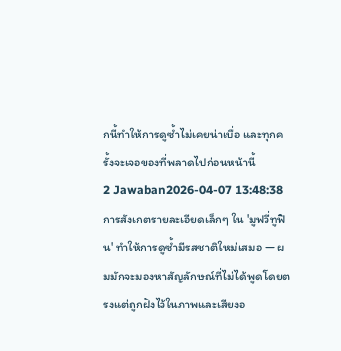กนี้ทำให้การดูซ้ำไม่เคยน่าเบื่อ และทุกครั้งจะเจอของที่พลาดไปก่อนหน้านี้
2 Jawaban2026-04-07 13:48:38
การสังเกตรายละเอียดเล็กๆ ใน 'มูฟวี่ทูฟิน' ทำให้การดูซ้ำมีรสชาติใหม่เสมอ — ผมมักจะมองหาสัญลักษณ์ที่ไม่ได้พูดโดยตรงแต่ถูกฝังไว้ในภาพและเสียงอ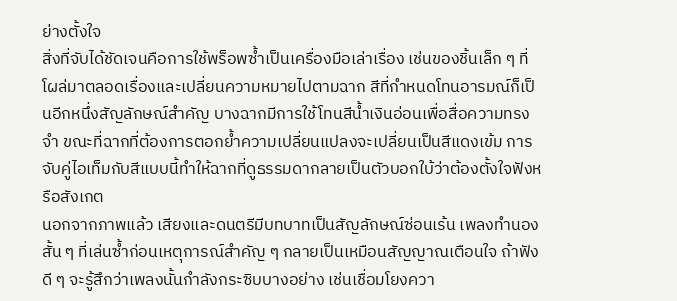ย่างตั้งใจ
สิ่งที่จับได้ชัดเจนคือการใช้พร็อพซ้ำเป็นเครื่องมือเล่าเรื่อง เช่นของชิ้นเล็ก ๆ ที่โผล่มาตลอดเรื่องและเปลี่ยนความหมายไปตามฉาก สีที่กำหนดโทนอารมณ์ก็เป็นอีกหนึ่งสัญลักษณ์สำคัญ บางฉากมีการใช้โทนสีน้ำเงินอ่อนเพื่อสื่อความทรงจำ ขณะที่ฉากที่ต้องการตอกย้ำความเปลี่ยนแปลงจะเปลี่ยนเป็นสีแดงเข้ม การจับคู่ไอเท็มกับสีแบบนี้ทำให้ฉากที่ดูธรรมดากลายเป็นตัวบอกใบ้ว่าต้องตั้งใจฟังหรือสังเกต
นอกจากภาพแล้ว เสียงและดนตรีมีบทบาทเป็นสัญลักษณ์ซ่อนเร้น เพลงทำนองสั้น ๆ ที่เล่นซ้ำก่อนเหตุการณ์สำคัญ ๆ กลายเป็นเหมือนสัญญาณเตือนใจ ถ้าฟังดี ๆ จะรู้สึกว่าเพลงนั้นกำลังกระซิบบางอย่าง เช่นเชื่อมโยงควา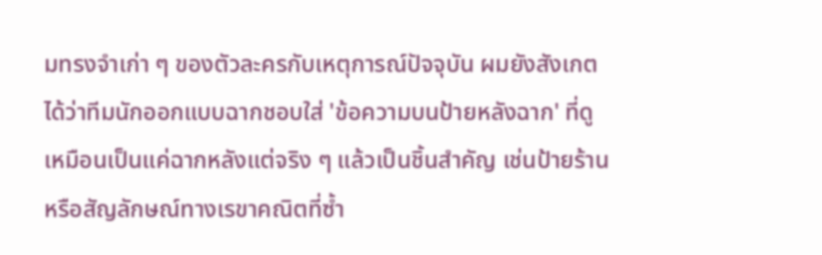มทรงจำเก่า ๆ ของตัวละครกับเหตุการณ์ปัจจุบัน ผมยังสังเกตได้ว่าทีมนักออกแบบฉากชอบใส่ 'ข้อความบนป้ายหลังฉาก' ที่ดูเหมือนเป็นแค่ฉากหลังแต่จริง ๆ แล้วเป็นชิ้นสำคัญ เช่นป้ายร้านหรือสัญลักษณ์ทางเรขาคณิตที่ซ้ำ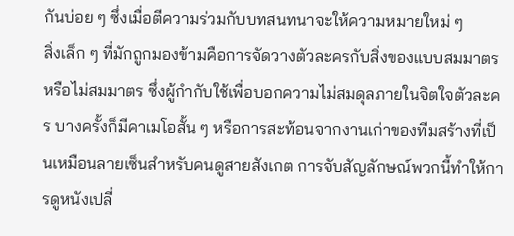กันบ่อย ๆ ซึ่งเมื่อตีความร่วมกับบทสนทนาจะให้ความหมายใหม่ ๆ
สิ่งเล็ก ๆ ที่มักถูกมองข้ามคือการจัดวางตัวละครกับสิ่งของแบบสมมาตรหรือไม่สมมาตร ซึ่งผู้กำกับใช้เพื่อบอกความไม่สมดุลภายในจิตใจตัวละคร บางครั้งก็มีคาเมโอสั้น ๆ หรือการสะท้อนจากงานเก่าของทีมสร้างที่เป็นเหมือนลายเซ็นสำหรับคนดูสายสังเกต การจับสัญลักษณ์พวกนี้ทำให้การดูหนังเปลี่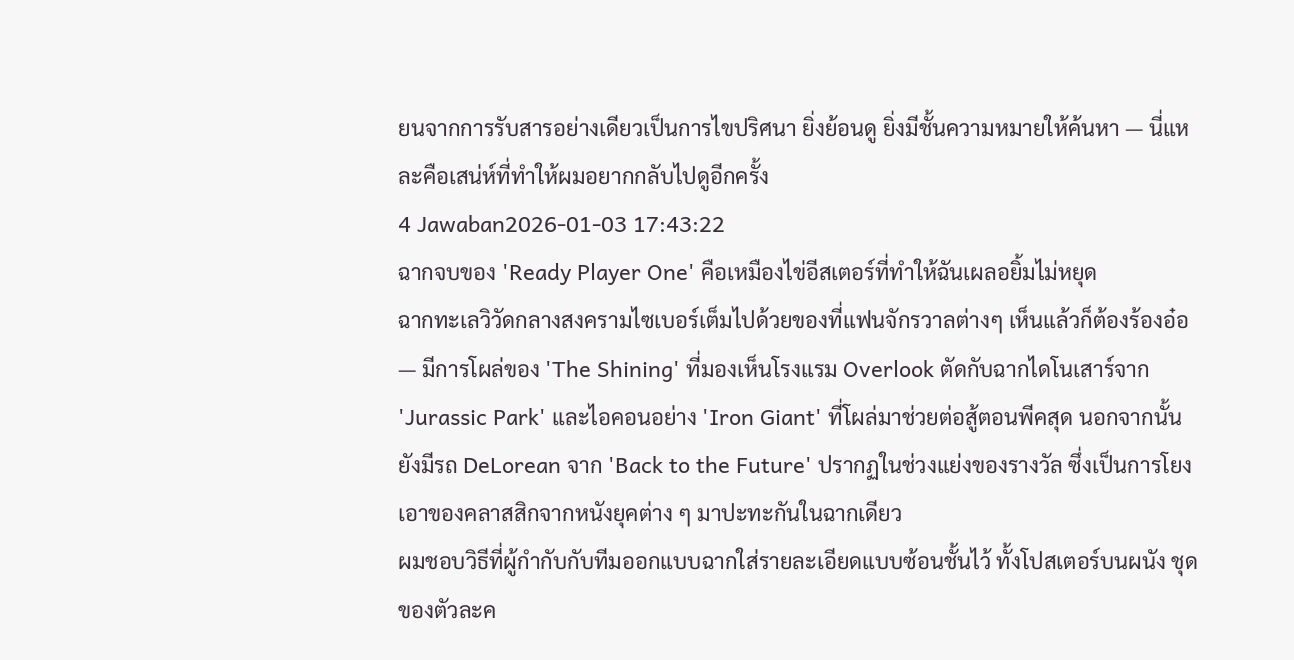ยนจากการรับสารอย่างเดียวเป็นการไขปริศนา ยิ่งย้อนดู ยิ่งมีชั้นความหมายให้ค้นหา — นี่แหละคือเสน่ห์ที่ทำให้ผมอยากกลับไปดูอีกครั้ง
4 Jawaban2026-01-03 17:43:22
ฉากจบของ 'Ready Player One' คือเหมืองไข่อีสเตอร์ที่ทำให้ฉันเผลอยิ้มไม่หยุด
ฉากทะเลวิวัดกลางสงครามไซเบอร์เต็มไปด้วยของที่แฟนจักรวาลต่างๆ เห็นแล้วก็ต้องร้องอ๋อ — มีการโผล่ของ 'The Shining' ที่มองเห็นโรงแรม Overlook ตัดกับฉากไดโนเสาร์จาก 'Jurassic Park' และไอคอนอย่าง 'Iron Giant' ที่โผล่มาช่วยต่อสู้ตอนพีคสุด นอกจากนั้นยังมีรถ DeLorean จาก 'Back to the Future' ปรากฏในช่วงแย่งของรางวัล ซึ่งเป็นการโยงเอาของคลาสสิกจากหนังยุคต่าง ๆ มาปะทะกันในฉากเดียว
ผมชอบวิธีที่ผู้กำกับกับทีมออกแบบฉากใส่รายละเอียดแบบซ้อนชั้นไว้ ทั้งโปสเตอร์บนผนัง ชุดของตัวละค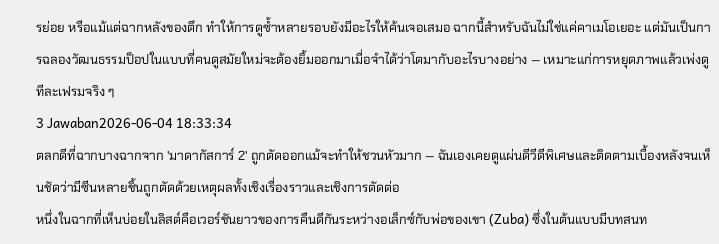รย่อย หรือแม้แต่ฉากหลังของตึก ทำให้การดูซ้ำหลายรอบยังมีอะไรให้ค้นเจอเสมอ ฉากนี้สำหรับฉันไม่ใช่แค่คาเมโอเยอะ แต่มันเป็นการฉลองวัฒนธรรมป็อปในแบบที่คนดูสมัยใหม่จะต้องยิ้มออกมาเมื่อจำได้ว่าโตมากับอะไรบางอย่าง — เหมาะแก่การหยุดภาพแล้วเพ่งดูทีละเฟรมจริง ๆ
3 Jawaban2026-06-04 18:33:34
ตลกดีที่ฉากบางฉากจาก 'มาดากัสการ์ 2' ถูกตัดออกแม้จะทำให้ชวนหัวมาก — ฉันเองเคยดูแผ่นดีวีดีพิเศษและติดตามเบื้องหลังจนเห็นชัดว่ามีซีนหลายชิ้นถูกตัดด้วยเหตุผลทั้งเชิงเรื่องราวและเชิงการตัดต่อ
หนึ่งในฉากที่เห็นบ่อยในลิสต์คือเวอร์ชันยาวของการคืนดีกันระหว่างอเล็กซ์กับพ่อของเขา (Zuba) ซึ่งในต้นแบบมีบทสนท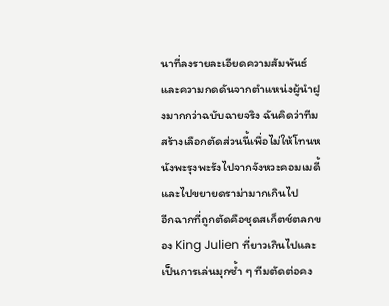นาที่ลงรายละเอียดความสัมพันธ์และความกดดันจากตำแหน่งผู้นำฝูงมากกว่าฉบับฉายจริง ฉันคิดว่าทีมสร้างเลือกตัดส่วนนี้เพื่อไม่ให้โทนหนังพะรุงพะรังไปจากจังหวะคอมเมดี้และไปขยายดราม่ามากเกินไป
อีกฉากที่ถูกตัดคือชุดสเก็ตช์ตลกของ King Julien ที่ยาวเกินไปและเป็นการเล่นมุกซ้ำ ๆ ทีมตัดต่อคง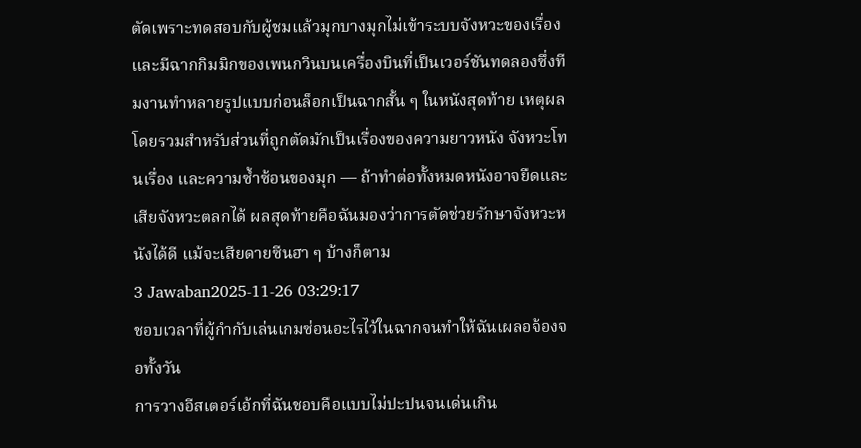ตัดเพราะทดสอบกับผู้ชมแล้วมุกบางมุกไม่เข้าระบบจังหวะของเรื่อง และมีฉากกิมมิกของเพนกวินบนเครื่องบินที่เป็นเวอร์ชันทดลองซึ่งทีมงานทำหลายรูปแบบก่อนล็อกเป็นฉากสั้น ๆ ในหนังสุดท้าย เหตุผลโดยรวมสำหรับส่วนที่ถูกตัดมักเป็นเรื่องของความยาวหนัง จังหวะโทนเรื่อง และความซ้ำซ้อนของมุก — ถ้าทำต่อทั้งหมดหนังอาจยืดและเสียจังหวะตลกได้ ผลสุดท้ายคือฉันมองว่าการตัดช่วยรักษาจังหวะหนังได้ดี แม้จะเสียดายซีนฮา ๆ บ้างก็ตาม
3 Jawaban2025-11-26 03:29:17
ชอบเวลาที่ผู้กำกับเล่นเกมซ่อนอะไรไว้ในฉากจนทำให้ฉันเผลอจ้องจอทั้งวัน
การวางอีสเตอร์เอ้กที่ฉันชอบคือแบบไม่ปะปนจนเด่นเกิน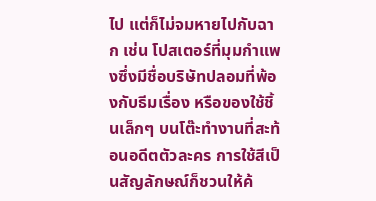ไป แต่ก็ไม่จมหายไปกับฉาก เช่น โปสเตอร์ที่มุมกำแพงซึ่งมีชื่อบริษัทปลอมที่พ้องกับธีมเรื่อง หรือของใช้ชิ้นเล็กๆ บนโต๊ะทำงานที่สะท้อนอดีตตัวละคร การใช้สีเป็นสัญลักษณ์ก็ชวนให้ค้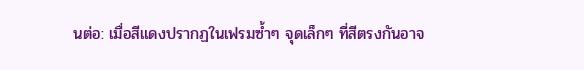นต่อ: เมื่อสีแดงปรากฏในเฟรมซ้ำๆ จุดเล็กๆ ที่สีตรงกันอาจ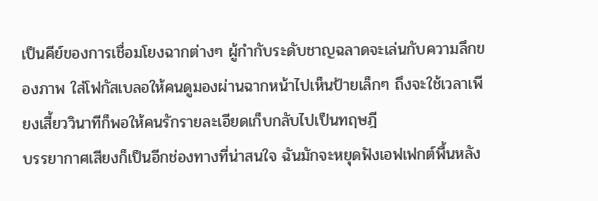เป็นคีย์ของการเชื่อมโยงฉากต่างๆ ผู้กำกับระดับชาญฉลาดจะเล่นกับความลึกของภาพ ใส่โฟกัสเบลอให้คนดูมองผ่านฉากหน้าไปเห็นป้ายเล็กๆ ถึงจะใช้เวลาเพียงเสี้ยววินาทีก็พอให้คนรักรายละเอียดเก็บกลับไปเป็นทฤษฎี
บรรยากาศเสียงก็เป็นอีกช่องทางที่น่าสนใจ ฉันมักจะหยุดฟังเอฟเฟกต์พื้นหลัง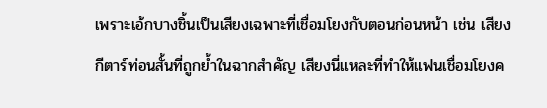เพราะเอ้กบางชิ้นเป็นเสียงเฉพาะที่เชื่อมโยงกับตอนก่อนหน้า เช่น เสียงกีตาร์ท่อนสั้นที่ถูกย้ำในฉากสำคัญ เสียงนี่แหละที่ทำให้แฟนเชื่อมโยงค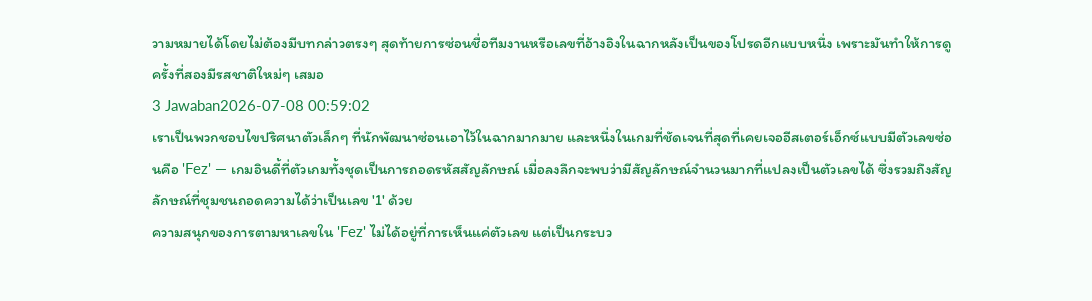วามหมายได้โดยไม่ต้องมีบทกล่าวตรงๆ สุดท้ายการซ่อนชื่อทีมงานหรือเลขที่อ้างอิงในฉากหลังเป็นของโปรดอีกแบบหนึ่ง เพราะมันทำให้การดูครั้งที่สองมีรสชาติใหม่ๆ เสมอ
3 Jawaban2026-07-08 00:59:02
เราเป็นพวกชอบไขปริศนาตัวเล็กๆ ที่นักพัฒนาซ่อนเอาไว้ในฉากมากมาย และหนึ่งในเกมที่ชัดเจนที่สุดที่เคยเจออีสเตอร์เอ็กซ์แบบมีตัวเลขซ่อนคือ 'Fez' — เกมอินดี้ที่ตัวเกมทั้งชุดเป็นการถอดรหัสสัญลักษณ์ เมื่อลงลึกจะพบว่ามีสัญลักษณ์จำนวนมากที่แปลงเป็นตัวเลขได้ ซึ่งรวมถึงสัญลักษณ์ที่ชุมชนถอดความได้ว่าเป็นเลข '1' ด้วย
ความสนุกของการตามหาเลขใน 'Fez' ไม่ได้อยู่ที่การเห็นแค่ตัวเลข แต่เป็นกระบว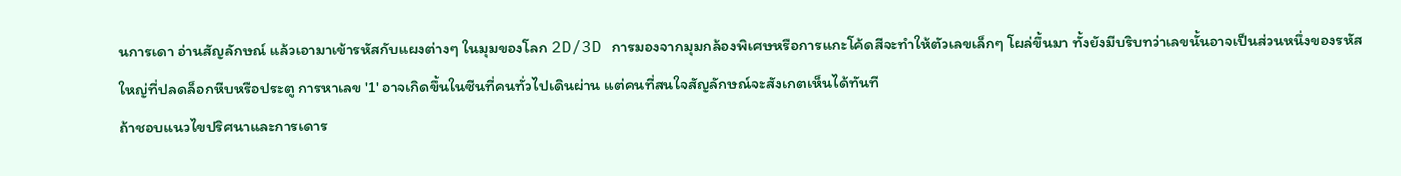นการเดา อ่านสัญลักษณ์ แล้วเอามาเข้ารหัสกับแผงต่างๆ ในมุมของโลก 2D/3D การมองจากมุมกล้องพิเศษหรือการแกะโค้ดสีจะทำให้ตัวเลขเล็กๆ โผล่ขึ้นมา ทั้งยังมีบริบทว่าเลขนั้นอาจเป็นส่วนหนึ่งของรหัสใหญ่ที่ปลดล็อกหีบหรือประตู การหาเลข '1' อาจเกิดขึ้นในซีนที่คนทั่วไปเดินผ่าน แต่คนที่สนใจสัญลักษณ์จะสังเกตเห็นได้ทันที
ถ้าชอบแนวไขปริศนาและการเดาร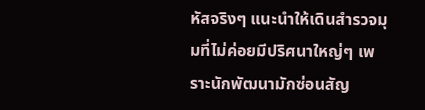หัสจริงๆ แนะนำให้เดินสำรวจมุมที่ไม่ค่อยมีปริศนาใหญ่ๆ เพราะนักพัฒนามักซ่อนสัญ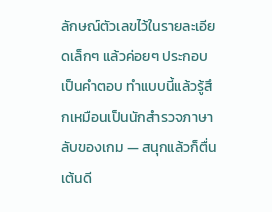ลักษณ์ตัวเลขไว้ในรายละเอียดเล็กๆ แล้วค่อยๆ ประกอบเป็นคำตอบ ทำแบบนี้แล้วรู้สึกเหมือนเป็นนักสำรวจภาษาลับของเกม — สนุกแล้วก็ตื่นเต้นดี